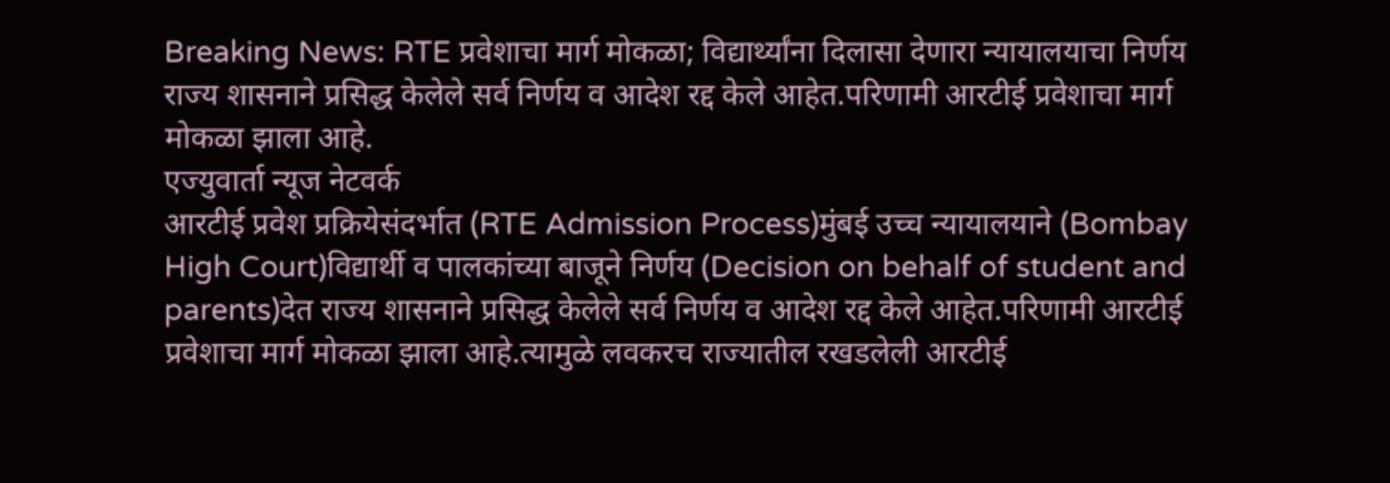Breaking News: RTE प्रवेशाचा मार्ग मोकळा; विद्यार्थ्यांना दिलासा देणारा न्यायालयाचा निर्णय
राज्य शासनाने प्रसिद्ध केलेले सर्व निर्णय व आदेश रद्द केले आहेत.परिणामी आरटीई प्रवेशाचा मार्ग मोकळा झाला आहे.
एज्युवार्ता न्यूज नेटवर्क
आरटीई प्रवेश प्रक्रियेसंदर्भात (RTE Admission Process)मुंबई उच्च न्यायालयाने (Bombay High Court)विद्यार्थी व पालकांच्या बाजूने निर्णय (Decision on behalf of student and parents)देत राज्य शासनाने प्रसिद्ध केलेले सर्व निर्णय व आदेश रद्द केले आहेत.परिणामी आरटीई प्रवेशाचा मार्ग मोकळा झाला आहे.त्यामुळे लवकरच राज्यातील रखडलेली आरटीई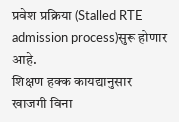प्रवेश प्रक्रिया (Stalled RTE admission process)सुरू होणार आहे.
शिक्षण हक्क कायद्यानुसार खाजगी विना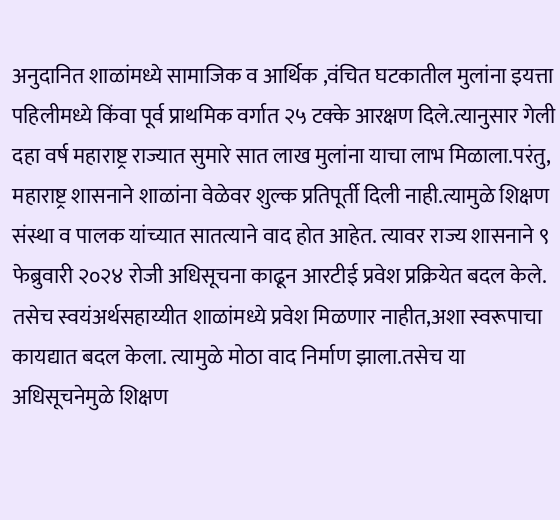अनुदानित शाळांमध्ये सामाजिक व आर्थिक ,वंचित घटकातील मुलांना इयत्ता पहिलीमध्ये किंवा पूर्व प्राथमिक वर्गात २५ टक्के आरक्षण दिले.त्यानुसार गेली दहा वर्ष महाराष्ट्र राज्यात सुमारे सात लाख मुलांना याचा लाभ मिळाला.परंतु, महाराष्ट्र शासनाने शाळांना वेळेवर शुल्क प्रतिपूर्ती दिली नाही.त्यामुळे शिक्षण संस्था व पालक यांच्यात सातत्याने वाद होत आहेत. त्यावर राज्य शासनाने ९ फेब्रुवारी २०२४ रोजी अधिसूचना काढून आरटीई प्रवेश प्रक्रियेत बदल केले. तसेच स्वयंअर्थसहाय्यीत शाळांमध्ये प्रवेश मिळणार नाहीत,अशा स्वरूपाचा कायद्यात बदल केला. त्यामुळे मोठा वाद निर्माण झाला.तसेच या अधिसूचनेमुळे शिक्षण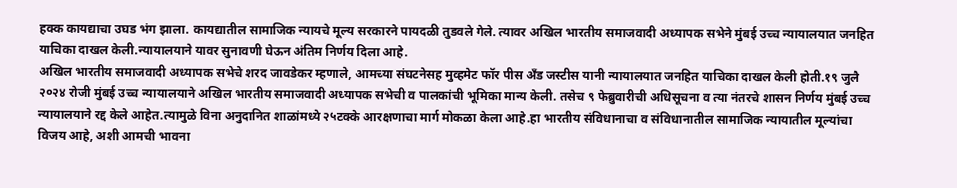हक्क कायद्याचा उघड भंग झाला. कायद्यातील सामाजिक न्यायचे मूल्य सरकारने पायदळी तुडवले गेले. त्यावर अखिल भारतीय समाजवादी अध्यापक सभेने मुंबई उच्च न्यायालयात जनहित याचिका दाखल केली.न्यायालयाने यावर सुनावणी घेऊन अंतिम निर्णय दिला आहे.
अखिल भारतीय समाजवादी अध्यापक सभेचे शरद जावडेकर म्हणाले, आमच्या संघटनेसह मुव्हमेट फॉर पीस अँड जस्टीस यानी न्यायालयात जनहित याचिका दाखल केली होती.१९ जुलै २०२४ रोजी मुंबई उच्च न्यायालयाने अखिल भारतीय समाजवादी अध्यापक सभेची व पालकांची भूमिका मान्य केली. तसेच ९ फेब्रुवारीची अधिसूचना व त्या नंतरचे शासन निर्णय मुंबई उच्च न्यायालयाने रद्द केले आहेत.त्यामुळे विना अनुदानित शाळांमध्ये २५टक्के आरक्षणाचा मार्ग मोकळा केला आहे.हा भारतीय संविधानाचा व संविधानातील सामाजिक न्यायातील मूल्यांचा विजय आहे, अशी आमची भावना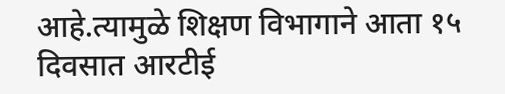आहे.त्यामुळे शिक्षण विभागाने आता १५ दिवसात आरटीई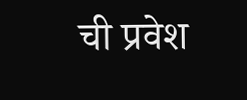ची प्रवेश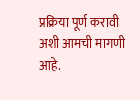प्रक्रिया पूर्ण करावी अशी आमची मागणी आहे.